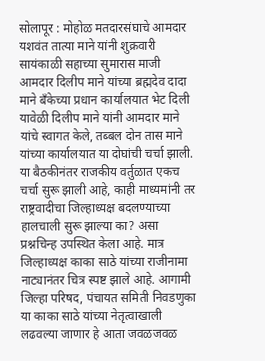सोलापूर : मोहोळ मतदारसंघाचे आमदार यशवंत तात्या माने यांनी शुक्रवारी सायंकाळी सहाच्या सुमारास माजी आमदार दिलीप माने यांच्या ब्रह्मदेव दादा माने बँकेच्या प्रधान कार्यालयात भेट दिली यावेळी दिलीप माने यांनी आमदार माने यांचे स्वागत केले, तब्बल दोन तास माने यांच्या कार्यालयात या दोघांची चर्चा झाली.
या बैठकीनंतर राजकीय वर्तुळात एकच चर्चा सुरू झाली आहे, काही माध्यमांनी तर राष्ट्रवादीचा जिल्हाध्यक्ष बदलण्याच्या हालचाली सुरू झाल्या का? असा प्रश्नचिन्ह उपस्थित केला आहे. मात्र जिल्हाध्यक्ष काका साठे यांच्या राजीनामा नाट्यानंतर चित्र स्पष्ट झाले आहे. आगामी जिल्हा परिषद, पंचायत समिती निवडणुका या काका साठे यांच्या नेतृत्वाखाली लढवल्या जाणार हे आता जवळजवळ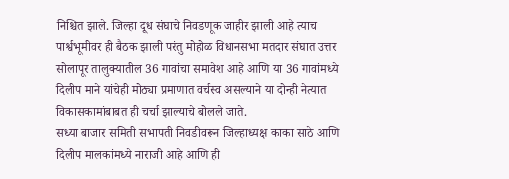निश्चित झाले. जिल्हा दूध संघाचे निवडणूक जाहीर झाली आहे त्याच पार्श्वभूमीवर ही बैठक झाली परंतु मोहोळ विधानसभा मतदार संघात उत्तर सोलापूर तालुक्यातील 36 गावांचा समावेश आहे आणि या 36 गावांमध्ये दिलीप माने यांचेही मोठ्या प्रमाणात वर्चस्व असल्याने या दोन्ही नेत्यात विकासकामांबाबत ही चर्चा झाल्याचे बोलले जाते.
सध्या बाजार समिती सभापती निवडीवरून जिल्हाध्यक्ष काका साठे आणि दिलीप मालकांमध्ये नाराजी आहे आणि ही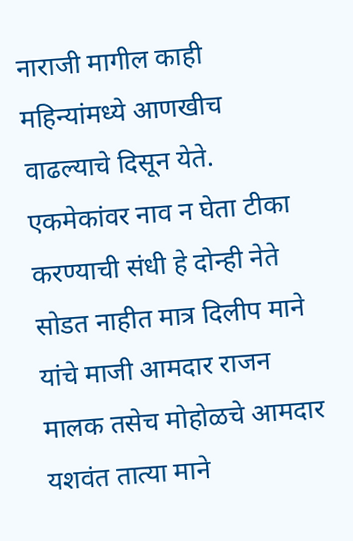नाराजी मागील काही महिन्यांमध्ये आणखीच वाढल्याचे दिसून येते. एकमेकांवर नाव न घेता टीका करण्याची संधी हे दोन्ही नेते सोडत नाहीत मात्र दिलीप माने यांचे माजी आमदार राजन मालक तसेच मोहोळचे आमदार यशवंत तात्या माने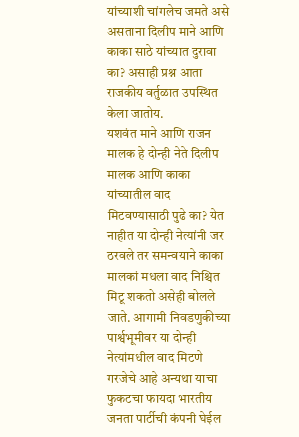यांच्याशी चांगलेच जमते असे असताना दिलीप माने आणि काका साठे यांच्यात दुरावा का? असाही प्रश्न आता राजकीय वर्तुळात उपस्थित केला जातोय.
यशवंत माने आणि राजन मालक हे दोन्ही नेते दिलीप मालक आणि काका यांच्यातील वाद मिटवण्यासाठी पुढे का? येत नाहीत या दोन्ही नेत्यांनी जर ठरवले तर समन्वयाने काका मालकां मधला वाद निश्चित मिटू शकतो असेही बोलले जाते. आगामी निवडणुकीच्या पार्श्वभूमीवर या दोन्ही नेत्यांमधील वाद मिटणे गरजेचे आहे अन्यथा याचा फुकटचा फायदा भारतीय जनता पार्टीची कंपनी घेईल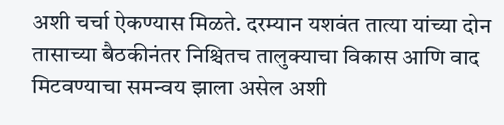अशी चर्चा ऐकण्यास मिळते. दरम्यान यशवंत तात्या यांच्या दोन तासाच्या बैठकीनंतर निश्चितच तालुक्याचा विकास आणि वाद मिटवण्याचा समन्वय झाला असेल अशी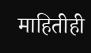माहितीही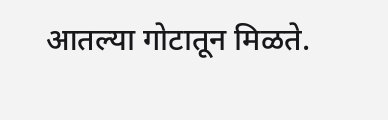आतल्या गोटातून मिळते.